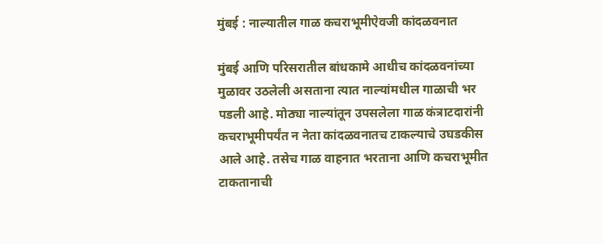मुंबई : नाल्यातील गाळ कचराभूमीऐवजी कांदळवनात

मुंबई आणि परिसरातील बांधकामे आधीच कांदळवनांच्या मुळावर उठलेली असताना त्यात नाल्यांमधील गाळाची भर पडली आहे. मोठ्या नाल्यांतून उपसलेला गाळ कंत्राटदारांनी कचराभूमीपर्यंत न नेता कांदळवनातच टाकल्याचे उघडकीस आले आहे. तसेच गाळ वाहनात भरताना आणि कचराभूमीत टाकतानाची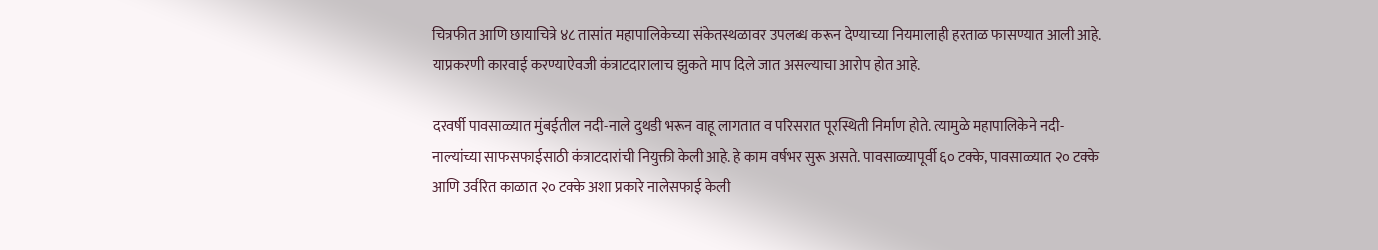चित्रफीत आणि छायाचित्रे ४८ तासांत महापालिकेच्या संकेतस्थळावर उपलब्ध करून देण्याच्या नियमालाही हरताळ फासण्यात आली आहे. याप्रकरणी कारवाई करण्याऐवजी कंत्राटदारालाच झुकते माप दिले जात असल्याचा आरोप होत आहे.

दरवर्षी पावसाळ्यात मुंबईतील नदी-नाले दुथडी भरून वाहू लागतात व परिसरात पूरस्थिती निर्माण होते. त्यामुळे महापालिकेने नदी-नाल्यांच्या साफसफाईसाठी कंत्राटदारांची नियुक्ती केली आहे. हे काम वर्षभर सुरू असते. पावसाळ्यापूर्वी ६० टक्के, पावसाळ्यात २० टक्के आणि उर्वरित काळात २० टक्के अशा प्रकारे नालेसफाई केली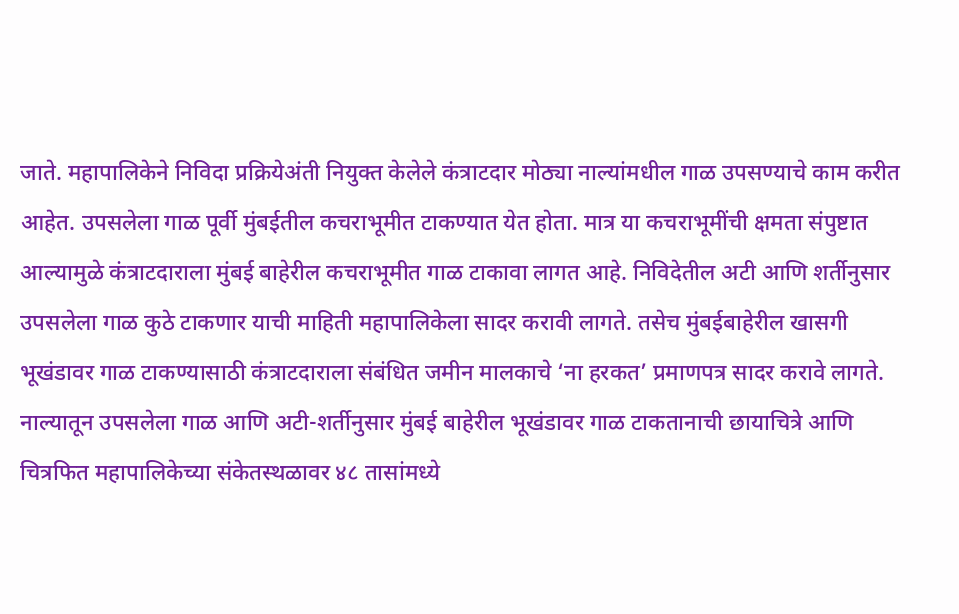जाते. महापालिकेने निविदा प्रक्रियेअंती नियुक्त केलेले कंत्राटदार मोठ्या नाल्यांमधील गाळ उपसण्याचे काम करीत आहेत. उपसलेला गाळ पूर्वी मुंबईतील कचराभूमीत टाकण्यात येत होता. मात्र या कचराभूमींची क्षमता संपुष्टात आल्यामुळे कंत्राटदाराला मुंबई बाहेरील कचराभूमीत गाळ टाकावा लागत आहे. निविदेतील अटी आणि शर्तीनुसार उपसलेला गाळ कुठे टाकणार याची माहिती महापालिकेला सादर करावी लागते. तसेच मुंबईबाहेरील खासगी भूखंडावर गाळ टाकण्यासाठी कंत्राटदाराला संबंधित जमीन मालकाचे ‘ना हरकत’ प्रमाणपत्र सादर करावे लागते. नाल्यातून उपसलेला गाळ आणि अटी-शर्तीनुसार मुंबई बाहेरील भूखंडावर गाळ टाकतानाची छायाचित्रे आणि चित्रफित महापालिकेच्या संकेतस्थळावर ४८ तासांमध्ये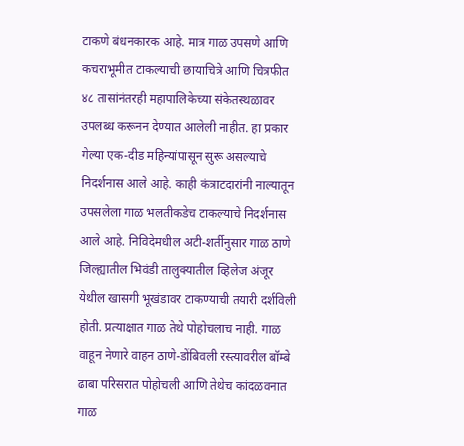टाकणे बंधनकारक आहे. मात्र गाळ उपसणे आणि कचराभूमीत टाकल्याची छायाचित्रे आणि चित्रफीत ४८ तासांनंतरही महापालिकेच्या संकेतस्थळावर उपलब्ध करूनन देण्यात आलेली नाहीत. हा प्रकार गेल्या एक-दीड महिन्यांपासून सुरू असल्याचे निदर्शनास आले आहे. काही कंत्राटदारांनी नाल्यातून उपसलेला गाळ भलतीकडेच टाकल्याचे निदर्शनास आले आहे. निविदेमधील अटी-शर्तीनुसार गाळ ठाणे जिल्ह्यातील भिवंडी तालुक्यातील व्हिलेज अंजूर येथील खासगी भूखंडावर टाकण्याची तयारी दर्शविली होती. प्रत्याक्षात गाळ तेथे पोहोचलाच नाही. गाळ वाहून नेणारे वाहन ठाणे-डोंबिवली रस्त्यावरील बॉम्बे ढाबा परिसरात पोहोचली आणि तेथेच कांदळवनात गाळ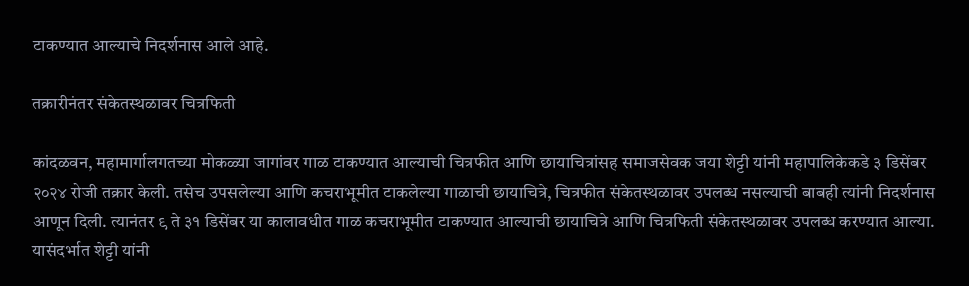टाकण्यात आल्याचे निदर्शनास आले आहे.

तक्रारीनंतर संकेतस्थळावर चित्रफिती

कांदळवन, महामार्गालगतच्या मोकळ्या जागांवर गाळ टाकण्यात आल्याची चित्रफीत आणि छायाचित्रांसह समाजसेवक जया शेट्टी यांनी महापालिकेकडे ३ डिसेंबर २०२४ रोजी तक्रार केली. तसेच उपसलेल्या आणि कचराभूमीत टाकलेल्या गाळाची छायाचित्रे, चित्रफीत संकेतस्थळावर उपलब्ध नसल्याची बाबही त्यांनी निदर्शनास आणून दिली. त्यानंतर ९ ते ३१ डिसेंबर या कालावधीत गाळ कचराभूमीत टाकण्यात आल्याची छायाचित्रे आणि चित्रफिती संकेतस्थळावर उपलब्ध करण्यात आल्या. यासंदर्भात शेट्टी यांनी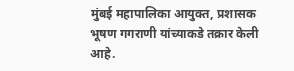मुंबई महापालिका आयुक्त, प्रशासक भूषण गगराणी यांच्याकडे तक्रार केली आहे.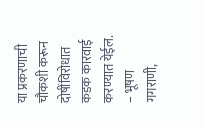या प्रकरणाची चौकशी करून दोषींविरोधात कडक कारवाई करण्यात येईल. – भूषण गगराणी,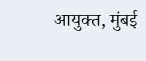आयुक्त, मुंबई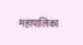महापालिका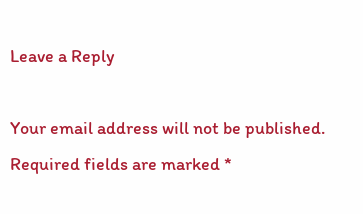Leave a Reply

Your email address will not be published. Required fields are marked *